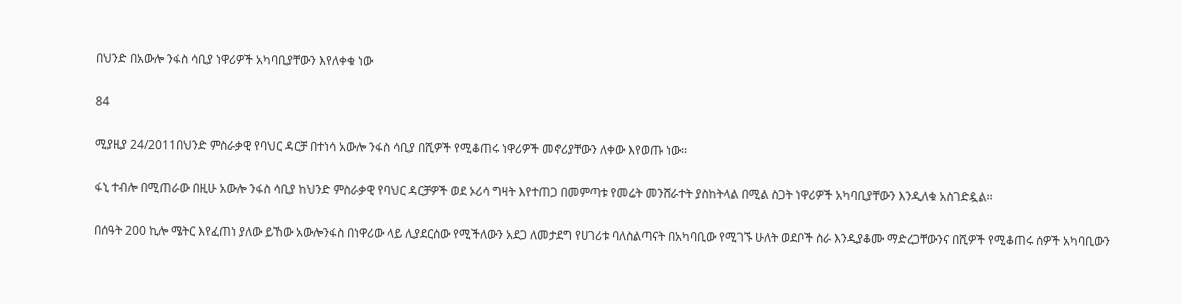በህንድ በአውሎ ንፋስ ሳቢያ ነዋሪዎች አካባቢያቸውን እየለቀቁ ነው

84

ሚያዚያ 24/2011በህንድ ምስራቃዊ የባህር ዳርቻ በተነሳ አውሎ ንፋስ ሳቢያ በሺዎች የሚቆጠሩ ነዋሪዎች መኖሪያቸውን ለቀው እየወጡ ነው፡፡

ፋኒ ተብሎ በሚጠራው በዚሁ አውሎ ንፋስ ሳቢያ ከህንድ ምስራቃዊ የባህር ዳርቻዎች ወደ ኦሪሳ ግዛት እየተጠጋ በመምጣቱ የመሬት መንሸራተት ያስከትላል በሚል ስጋት ነዋሪዎች አካባቢያቸውን እንዲለቁ አስገድዷል፡፡

በሰዓት 200 ኪሎ ሜትር እየፈጠነ ያለው ይኸው አውሎንፋስ በነዋሪው ላይ ሊያደርሰው የሚችለውን አደጋ ለመታደግ የሀገሪቱ ባለስልጣናት በአካባቢው የሚገኙ ሁለት ወደቦች ስራ እንዲያቆሙ ማድረጋቸውንና በሺዎች የሚቆጠሩ ሰዎች አካባቢውን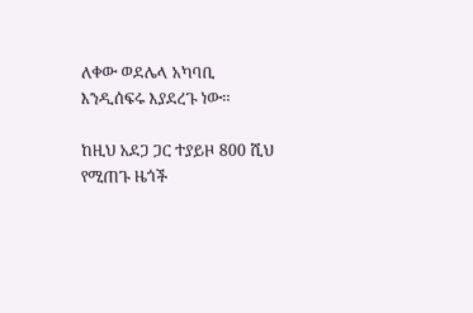ለቀው ወደሌላ አካባቢ እንዲሰፍሩ እያደረጉ ነው፡፡

ከዚህ አደጋ ጋር ተያይዞ 800 ሺህ የሚጠጉ ዜጎች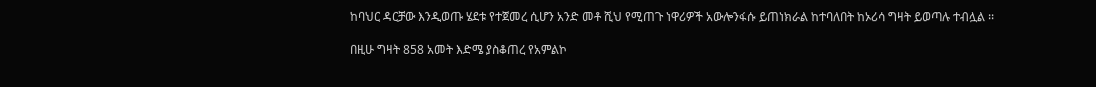ከባህር ዳርቻው እንዲወጡ ሄደቱ የተጀመረ ሲሆን አንድ መቶ ሺህ የሚጠጉ ነዋሪዎች አውሎንፋሱ ይጠነክራል ከተባለበት ከኦሪሳ ግዛት ይወጣሉ ተብሏል ፡፡

በዚሁ ግዛት 858 አመት እድሜ ያስቆጠረ የአምልኮ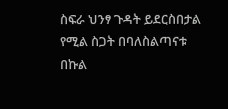ስፍራ ህንፃ ጉዳት ይደርስበታል የሚል ስጋት በባለስልጣናቱ በኩል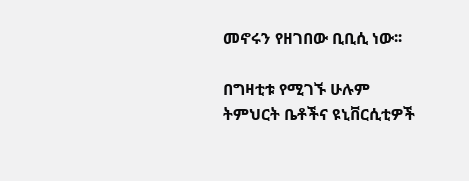መኖሩን የዘገበው ቢቢሲ ነው፡፡

በግዛቲቱ የሚገኙ ሁሉም ትምህርት ቤቶችና ዩኒቨርሲቲዎች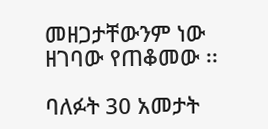መዘጋታቸውንም ነው ዘገባው የጠቆመው ፡፡

ባለፉት 30 አመታት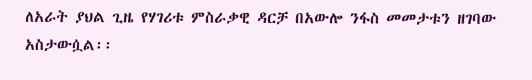ለአራት ያህል ጊዜ የሃገሪቱ ምስራቃዊ ዳርቻ በአውሎ ንፋስ መመታቱን ዘገባው አስታውሷል፡፡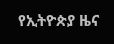የኢትዮጵያ ዜና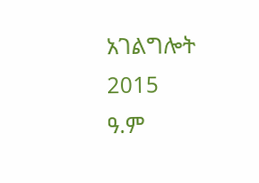አገልግሎት
2015
ዓ.ም